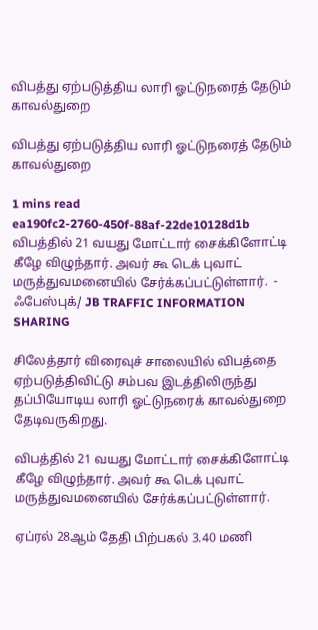விபத்து ஏற்படுத்திய லாரி ஓட்டுநரைத் தேடும் காவல்துறை

விபத்து ஏற்படுத்திய லாரி ஓட்டுநரைத் தேடும் காவல்துறை

1 mins read
ea190fc2-2760-450f-88af-22de10128d1b
விபத்தில் 21 வயது மோட்டார் சைக்கிளோட்டி கீழே விழுந்தார். அவர் கூ டெக் புவாட் மருத்துவமனையில் சேர்க்கப்பட்டுள்ளார்.  - ஃபேஸ்புக்/ JB TRAFFIC INFORMATION SHARING

சிலேத்தார் விரைவுச் சாலையில் விபத்தை ஏற்படுத்திவிட்டு சம்பவ இடத்திலிருந்து தப்பியோடிய லாரி ஓட்டுநரைக் காவல்துறை தேடிவருகிறது.

விபத்தில் 21 வயது மோட்டார் சைக்கிளோட்டி கீழே விழுந்தார். அவர் கூ டெக் புவாட் மருத்துவமனையில் சேர்க்கப்பட்டுள்ளார்.

ஏப்ரல் 28ஆம் தேதி பிற்பகல் 3.40 மணி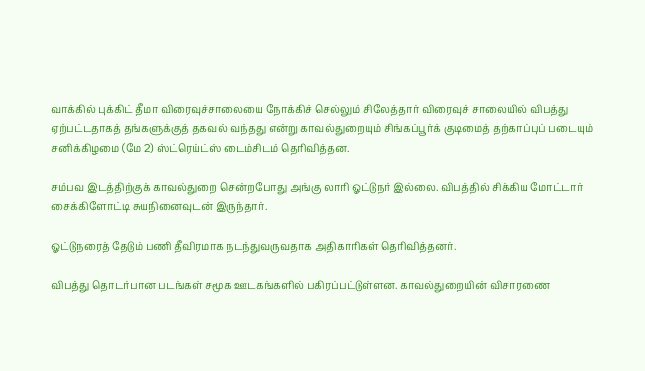வாக்கில் புக்கிட் தீமா விரைவுச்சாலையை நோக்கிச் செல்லும் சிலேத்தார் விரைவுச் சாலையில் விபத்து ஏற்பட்டதாகத் தங்களுக்குத் தகவல் வந்தது என்று காவல்துறையும் சிங்கப்பூர்க் குடிமைத் தற்காப்புப் படையும் சனிக்கிழமை (மே 2) ஸ்ட்ரெய்ட்ஸ் டைம்சிடம் தெரிவித்தன.

சம்பவ இடத்திற்குக் காவல்துறை சென்றபோது அங்கு லாரி ஓட்டுநர் இல்லை. விபத்தில் சிக்கிய மோட்டார் சைக்கிளோட்டி சுயநினைவுடன் இருந்தார்.

ஓட்டுநரைத் தேடும் பணி தீவிரமாக நடந்துவருவதாக அதிகாரிகள் தெரிவித்தனர்.

விபத்து தொடர்பான படங்கள் சமூக ஊடகங்களில் பகிரப்பட்டுள்ளன. காவல்துறையின் விசாரணை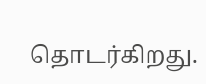தொடர்கிறது.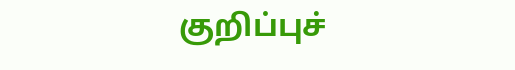குறிப்புச்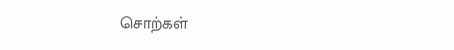சொற்கள்